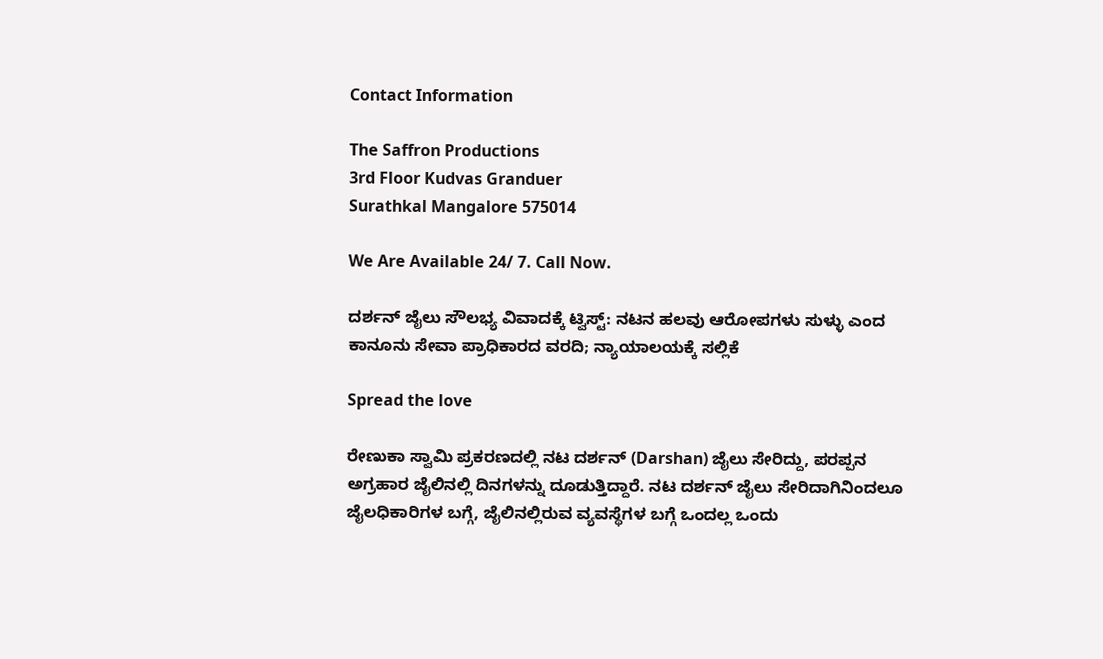Contact Information

The Saffron Productions
3rd Floor Kudvas Granduer
Surathkal Mangalore 575014

We Are Available 24/ 7. Call Now.

ದರ್ಶನ್ ಜೈಲು ಸೌಲಭ್ಯ ವಿವಾದಕ್ಕೆ ಟ್ವಿಸ್ಟ್: ನಟನ ಹಲವು ಆರೋಪಗಳು ಸುಳ್ಳು ಎಂದ ಕಾನೂನು ಸೇವಾ ಪ್ರಾಧಿಕಾರದ ವರದಿ; ನ್ಯಾಯಾಲಯಕ್ಕೆ ಸಲ್ಲಿಕೆ

Spread the love

ರೇಣುಕಾ ಸ್ವಾಮಿ ಪ್ರಕರಣದಲ್ಲಿ ನಟ ದರ್ಶನ್ (Darshan) ಜೈಲು ಸೇರಿದ್ದು, ಪರಪ್ಪನ ಅಗ್ರಹಾರ ಜೈಲಿನಲ್ಲಿ ದಿನಗಳನ್ನು ದೂಡುತ್ತಿದ್ದಾರೆ. ನಟ ದರ್ಶನ್ ಜೈಲು ಸೇರಿದಾಗಿನಿಂದಲೂ ಜೈಲಧಿಕಾರಿಗಳ ಬಗ್ಗೆ, ಜೈಲಿನಲ್ಲಿರುವ ವ್ಯವಸ್ಥೆಗಳ ಬಗ್ಗೆ ಒಂದಲ್ಲ ಒಂದು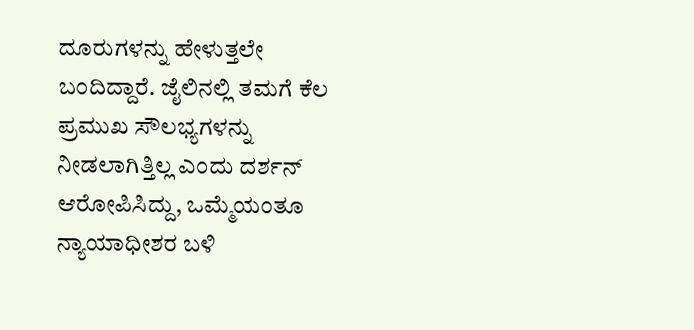ದೂರುಗಳನ್ನು ಹೇಳುತ್ತಲೇ ಬಂದಿದ್ದಾರೆ. ಜೈಲಿನಲ್ಲಿ ತಮಗೆ ಕೆಲ ಪ್ರಮುಖ ಸೌಲಭ್ಯಗಳನ್ನು ನೀಡಲಾಗಿತ್ತಿಲ್ಲ ಎಂದು ದರ್ಶನ್ ಆರೋಪಿಸಿದ್ದು, ಒಮ್ಮೆಯಂತೂ ನ್ಯಾಯಾಧೀಶರ ಬಳಿ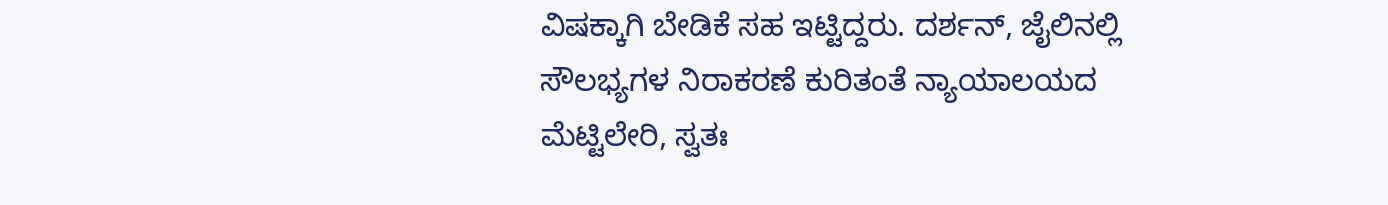ವಿಷಕ್ಕಾಗಿ ಬೇಡಿಕೆ ಸಹ ಇಟ್ಟಿದ್ದರು. ದರ್ಶನ್, ಜೈಲಿನಲ್ಲಿ ಸೌಲಭ್ಯಗಳ ನಿರಾಕರಣೆ ಕುರಿತಂತೆ ನ್ಯಾಯಾಲಯದ ಮೆಟ್ಟಿಲೇರಿ, ಸ್ವತಃ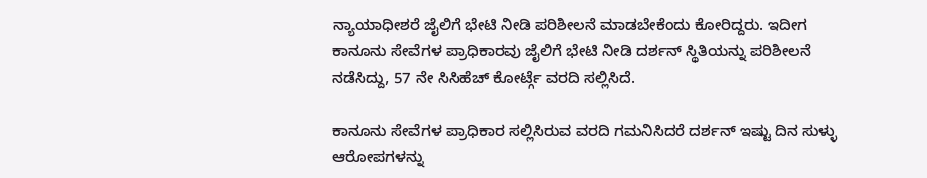ನ್ಯಾಯಾಧೀಶರೆ ಜೈಲಿಗೆ ಭೇಟಿ ನೀಡಿ ಪರಿಶೀಲನೆ ಮಾಡಬೇಕೆಂದು ಕೋರಿದ್ದರು. ಇದೀಗ ಕಾನೂನು ಸೇವೆಗಳ ಪ್ರಾಧಿಕಾರವು ಜೈಲಿಗೆ ಭೇಟಿ ನೀಡಿ ದರ್ಶನ್ ಸ್ಥಿತಿಯನ್ನು ಪರಿಶೀಲನೆ ನಡೆಸಿದ್ದು, 57 ನೇ ಸಿಸಿಹೆಚ್ ಕೋರ್ಟ್ಗೆ ವರದಿ ಸಲ್ಲಿಸಿದೆ.

ಕಾನೂನು ಸೇವೆಗಳ ಪ್ರಾಧಿಕಾರ ಸಲ್ಲಿಸಿರುವ ವರದಿ ಗಮನಿಸಿದರೆ ದರ್ಶನ್ ಇಷ್ಟು ದಿನ ಸುಳ್ಳು ಆರೋಪಗಳನ್ನು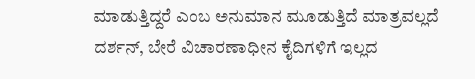ಮಾಡುತ್ತಿದ್ದರೆ ಎಂಬ ಅನುಮಾನ ಮೂಡುತ್ತಿದೆ ಮಾತ್ರವಲ್ಲದೆ ದರ್ಶನ್, ಬೇರೆ ವಿಚಾರಣಾಧೀನ ಕೈದಿಗಳಿಗೆ ಇಲ್ಲದ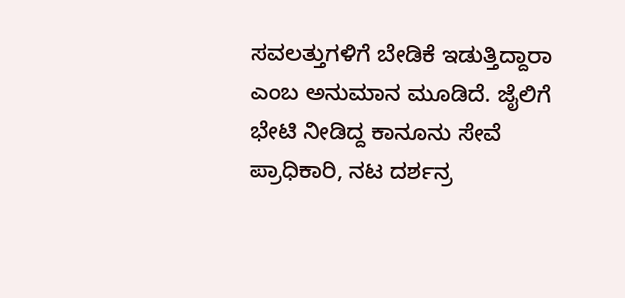ಸವಲತ್ತುಗಳಿಗೆ ಬೇಡಿಕೆ ಇಡುತ್ತಿದ್ದಾರಾ ಎಂಬ ಅನುಮಾನ ಮೂಡಿದೆ. ಜೈಲಿಗೆ ಭೇಟಿ ನೀಡಿದ್ದ ಕಾನೂನು ಸೇವೆ ಪ್ರಾಧಿಕಾರಿ, ನಟ ದರ್ಶನ್ರ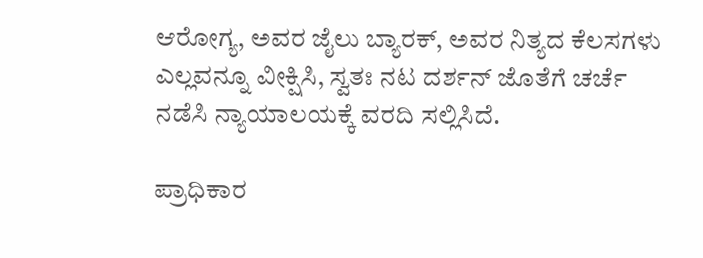ಆರೋಗ್ಯ, ಅವರ ಜೈಲು ಬ್ಯಾರಕ್, ಅವರ ನಿತ್ಯದ ಕೆಲಸಗಳು ಎಲ್ಲವನ್ನೂ ವೀಕ್ಷಿಸಿ, ಸ್ವತಃ ನಟ ದರ್ಶನ್ ಜೊತೆಗೆ ಚರ್ಚೆ ನಡೆಸಿ ನ್ಯಾಯಾಲಯಕ್ಕೆ ವರದಿ ಸಲ್ಲಿಸಿದೆ.

ಪ್ರಾಧಿಕಾರ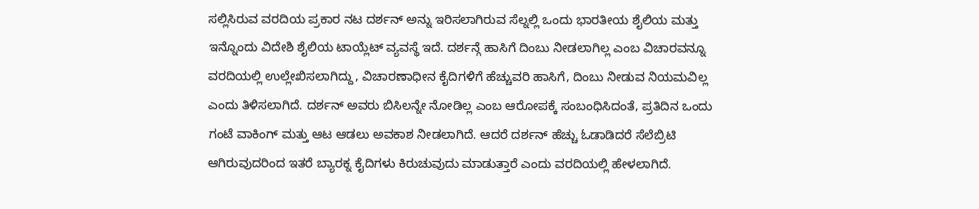ಸಲ್ಲಿಸಿರುವ ವರದಿಯ ಪ್ರಕಾರ ನಟ ದರ್ಶನ್ ಅನ್ನು ಇರಿಸಲಾಗಿರುವ ಸೆಲ್ನಲ್ಲಿ ಒಂದು ಭಾರತೀಯ ಶೈಲಿಯ ಮತ್ತು ಇನ್ನೊಂದು ವಿದೇಶಿ ಶೈಲಿಯ ಟಾಯ್ಲೆಟ್ ವ್ಯವಸ್ಥೆ ಇದೆ. ದರ್ಶನ್ಗೆ ಹಾಸಿಗೆ ದಿಂಬು ನೀಡಲಾಗಿಲ್ಲ ಎಂಬ ವಿಚಾರವನ್ನೂ ವರದಿಯಲ್ಲಿ ಉಲ್ಲೇಖಿಸಲಾಗಿದ್ದು, ವಿಚಾರಣಾಧೀನ ಕೈದಿಗಳಿಗೆ ಹೆಚ್ಚುವರಿ ಹಾಸಿಗೆ, ದಿಂಬು ನೀಡುವ ನಿಯಮವಿಲ್ಲ ಎಂದು ತಿಳಿಸಲಾಗಿದೆ. ದರ್ಶನ್ ಅವರು ಬಿಸಿಲನ್ನೇ ನೋಡಿಲ್ಲ ಎಂಬ ಆರೋಪಕ್ಕೆ ಸಂಬಂಧಿಸಿದಂತೆ, ಪ್ರತಿದಿನ ಒಂದು ಗಂಟೆ ವಾಕಿಂಗ್ ಮತ್ತು ಆಟ ಆಡಲು ಅವಕಾಶ ನೀಡಲಾಗಿದೆ. ಆದರೆ ದರ್ಶನ್ ಹೆಚ್ಚು ಓಡಾಡಿದರೆ ಸೆಲೆಬ್ರಿಟಿ ಆಗಿರುವುದರಿಂದ ಇತರೆ ಬ್ಯಾರಕ್ನ ಕೈದಿಗಳು ಕಿರುಚುವುದು ಮಾಡುತ್ತಾರೆ ಎಂದು ವರದಿಯಲ್ಲಿ ಹೇಳಲಾಗಿದೆ.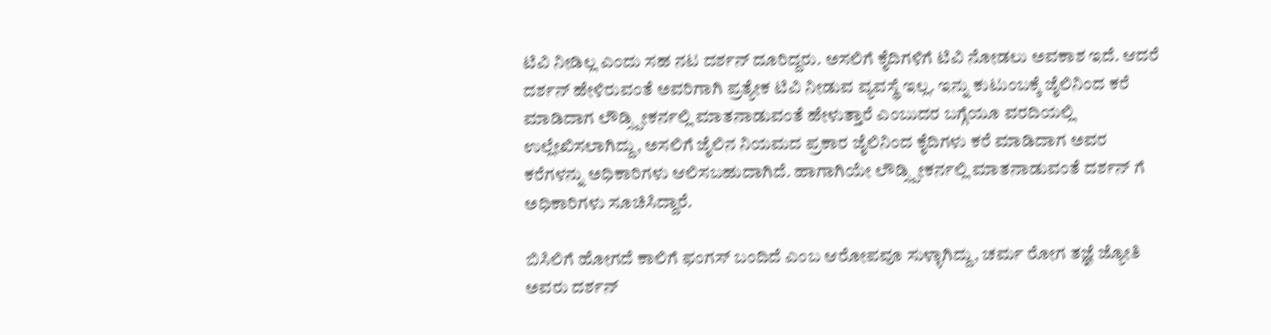ಟಿವಿ ನೀಡಿಲ್ಲ ಎಂದು ಸಹ ನಟ ದರ್ಶನ್ ದೂರಿದ್ದರು. ಅಸಲಿಗೆ ಕೈದಿಗಳಿಗೆ ಟಿವಿ ನೋಡಲು ಅವಕಾಶ ಇದೆ. ಆದರೆ ದರ್ಶನ್ ಹೇಳಿರುವಂತೆ ಅವರಿಗಾಗಿ ಪ್ರತ್ಯೇಕ ಟಿವಿ ನೀಡುವ ವ್ಯವಸ್ಥೆ ಇಲ್ಲ. ಇನ್ನು ಕುಟುಂಬಕ್ಕೆ ಜೈಲಿನಿಂದ ಕರೆ ಮಾಡಿದಾಗ ಲೌಡ್ಸ್ಪೀಕರ್ನಲ್ಲಿ ಮಾತನಾಡುವಂತೆ ಹೇಳುತ್ತಾರೆ ಎಂಬುದರ ಬಗ್ಗೆಯೂ ವರದಿಯಲ್ಲಿ ಉಲ್ಲೇಖಿಸಲಾಗಿದ್ದು, ಅಸಲಿಗೆ ಜೈಲಿನ ನಿಯಮದ ಪ್ರಕಾರ ಜೈಲಿನಿಂದ ಕೈದಿಗಳು ಕರೆ ಮಾಡಿದಾಗ ಅವರ ಕರೆಗಳನ್ನು ಅಧಿಕಾರಿಗಳು ಆಲಿಸಬಹುದಾಗಿದೆ. ಹಾಗಾಗಿಯೇ ಲೌಡ್ಸ್ಪೀಕರ್ನಲ್ಲಿ ಮಾತನಾಡುವಂತೆ ದರ್ಶನ್ ಗೆ ಅಧಿಕಾರಿಗಳು ಸೂಚಿಸಿದ್ದಾರೆ.

ಬಿಸಿಲಿಗೆ ಹೋಗದೆ ಕಾಲಿಗೆ ಫಂಗಸ್ ಬಂದಿದೆ ಎಂಬ ಆರೋಪವೂ ಸುಳ್ಳಾಗಿದ್ದು, ಚರ್ಮ ರೋಗ ತಜ್ಞೆ ಜ್ಯೋತಿ ಅವರು ದರ್ಶನ್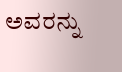ಅವರನ್ನು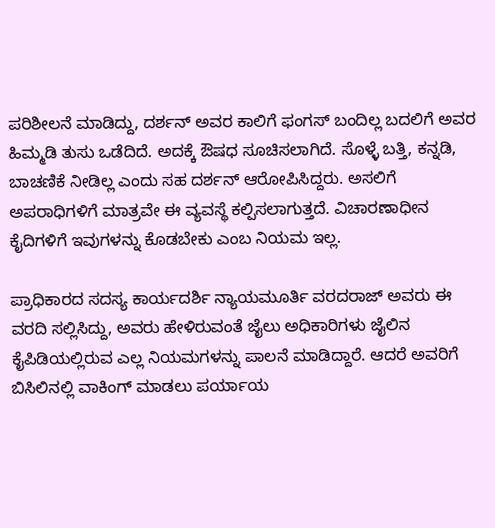ಪರಿಶೀಲನೆ ಮಾಡಿದ್ದು, ದರ್ಶನ್ ಅವರ ಕಾಲಿಗೆ ಫಂಗಸ್ ಬಂದಿಲ್ಲ ಬದಲಿಗೆ ಅವರ ಹಿಮ್ಮಡಿ ತುಸು ಒಡೆದಿದೆ. ಅದಕ್ಕೆ ಔಷಧ ಸೂಚಿಸಲಾಗಿದೆ. ಸೊಳ್ಳೆ ಬತ್ತಿ, ಕನ್ನಡಿ, ಬಾಚಣಿಕೆ ನೀಡಿಲ್ಲ ಎಂದು ಸಹ ದರ್ಶನ್ ಆರೋಪಿಸಿದ್ದರು. ಅಸಲಿಗೆ ಅಪರಾಧಿಗಳಿಗೆ ಮಾತ್ರವೇ ಈ ವ್ಯವಸ್ಥೆ ಕಲ್ಪಿಸಲಾಗುತ್ತದೆ. ವಿಚಾರಣಾಧೀನ ಕೈದಿಗಳಿಗೆ ಇವುಗಳನ್ನು ಕೊಡಬೇಕು ಎಂಬ ನಿಯಮ ಇಲ್ಲ.

ಪ್ರಾಧಿಕಾರದ ಸದಸ್ಯ ಕಾರ್ಯದರ್ಶಿ ನ್ಯಾಯಮೂರ್ತಿ ವರದರಾಜ್ ಅವರು ಈ ವರದಿ ಸಲ್ಲಿಸಿದ್ದು, ಅವರು ಹೇಳಿರುವಂತೆ ಜೈಲು ಅಧಿಕಾರಿಗಳು ಜೈಲಿನ ಕೈಪಿಡಿಯಲ್ಲಿರುವ ಎಲ್ಲ ನಿಯಮಗಳನ್ನು ಪಾಲನೆ ಮಾಡಿದ್ದಾರೆ. ಆದರೆ ಅವರಿಗೆ ಬಿಸಿಲಿನಲ್ಲಿ ವಾಕಿಂಗ್ ಮಾಡಲು ಪರ್ಯಾಯ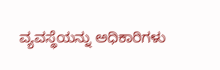ವ್ಯವಸ್ಥೆಯನ್ನು ಅಧಿಕಾರಿಗಳು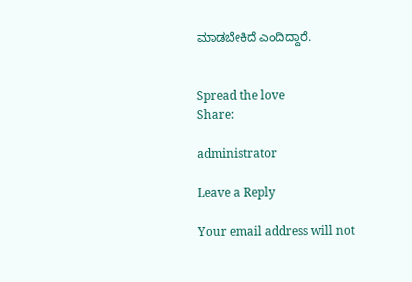ಮಾಡಬೇಕಿದೆ ಎಂದಿದ್ದಾರೆ.


Spread the love
Share:

administrator

Leave a Reply

Your email address will not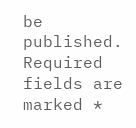be published. Required fields are marked *